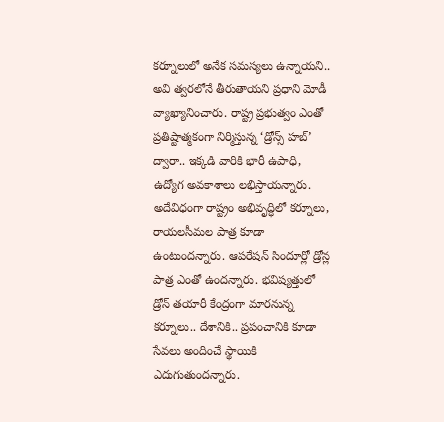కర్నూలులో అనేక సమస్యలు ఉన్నాయని.. అవి త్వరలోనే తీరుతాయని ప్రధాని మోడీ వ్యాఖ్యానించారు. రాష్ట్ర ప్రభుత్వం ఎంతో ప్రతిష్టాత్మకంగా నిర్మిస్తున్న ‘డ్రోన్స్ హబ్’ ద్వారా.. ఇక్కడి వారికి భారీ ఉపాధి, ఉద్యోగ అవకాశాలు లభిస్తాయన్నారు. అదేవిధంగా రాష్ట్రం అభివృద్ధిలో కర్నూలు, రాయలసీమల పాత్ర కూడా ఉంటుందన్నారు. ఆపరేషన్ సిందూర్లో డ్రోన్ల పాత్ర ఎంతో ఉందన్నారు. భవిష్యత్తులో డ్రోన్ తయారీ కేంద్రంగా మారనున్న కర్నూలు.. దేశానికి.. ప్రపంచానికి కూడా సేవలు అందించే స్థాయికి ఎదుగుతుందన్నారు.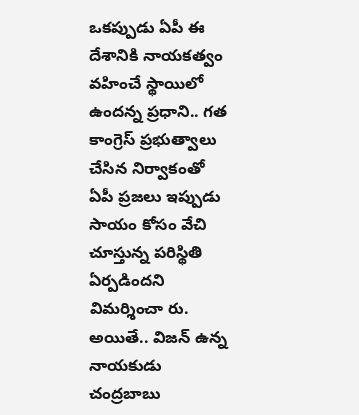ఒకప్పుడు ఏపీ ఈ దేశానికి నాయకత్వం వహించే స్థాయిలో ఉందన్న ప్రధాని.. గత కాంగ్రెస్ ప్రభుత్వాలు చేసిన నిర్వాకంతో ఏపీ ప్రజలు ఇప్పుడు సాయం కోసం వేచి చూస్తున్న పరిస్థితి ఏర్పడిందని విమర్శించా రు. అయితే.. విజన్ ఉన్న నాయకుడు చంద్రబాబు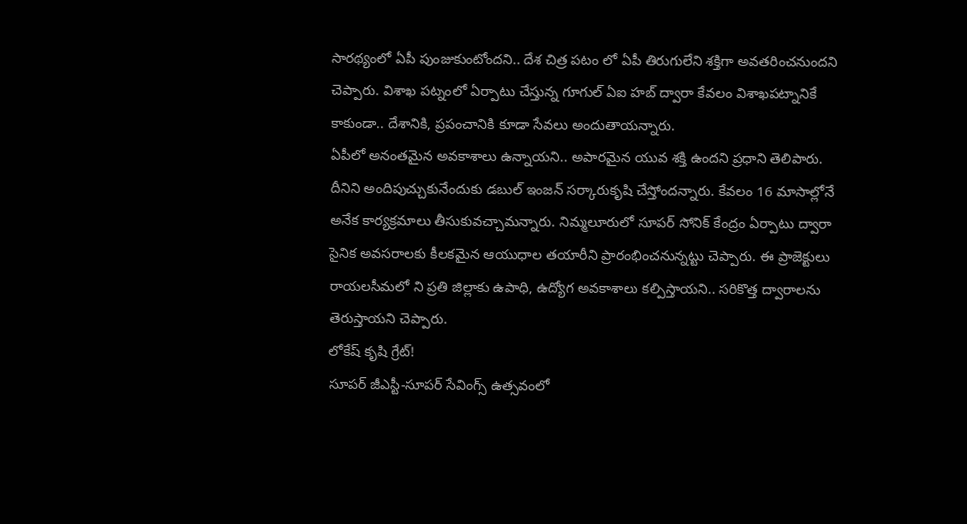సారథ్యంలో ఏపీ పుంజుకుంటోందని.. దేశ చిత్ర పటం లో ఏపీ తిరుగులేని శక్తిగా అవతరించనుందని చెప్పారు. విశాఖ పట్నంలో ఏర్పాటు చేస్తున్న గూగుల్ ఏఐ హబ్ ద్వారా కేవలం విశాఖపట్నానికే కాకుండా.. దేశానికి, ప్రపంచానికి కూడా సేవలు అందుతాయన్నారు.
ఏపీలో అనంతమైన అవకాశాలు ఉన్నాయని.. అపారమైన యువ శక్తి ఉందని ప్రధాని తెలిపారు. దీనిని అందిపుచ్చుకునేందుకు డబుల్ ఇంజన్ సర్కారుకృషి చేస్తోందన్నారు. కేవలం 16 మాసాల్లోనే అనేక కార్యక్రమాలు తీసుకువచ్చామన్నారు. నిమ్మలూరులో సూపర్ సోనిక్ కేంద్రం ఏర్పాటు ద్వారా సైనిక అవసరాలకు కీలకమైన ఆయుధాల తయారీని ప్రారంభించనున్నట్టు చెప్పారు. ఈ ప్రాజెక్టులు రాయలసీమలో ని ప్రతి జిల్లాకు ఉపాధి, ఉద్యోగ అవకాశాలు కల్పిస్తాయని.. సరికొత్త ద్వారాలను తెరుస్తాయని చెప్పారు.
లోకేష్ కృషి గ్రేట్!
సూపర్ జీఎస్టీ-సూపర్ సేవింగ్స్ ఉత్సవంలో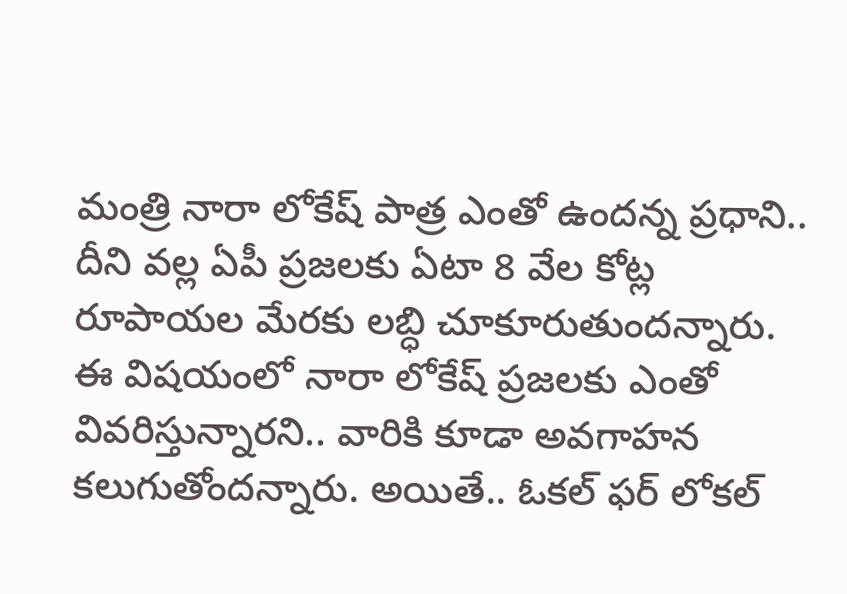మంత్రి నారా లోకేష్ పాత్ర ఎంతో ఉందన్న ప్రధాని.. దీని వల్ల ఏపీ ప్రజలకు ఏటా 8 వేల కోట్ల రూపాయల మేరకు లబ్ధి చూకూరుతుందన్నారు. ఈ విషయంలో నారా లోకేష్ ప్రజలకు ఎంతో వివరిస్తున్నారని.. వారికి కూడా అవగాహన కలుగుతోందన్నారు. అయితే.. ఓకల్ ఫర్ లోకల్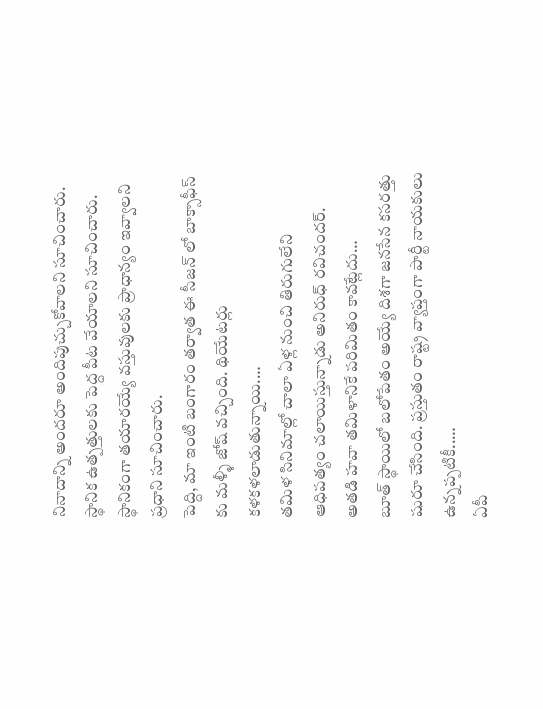నినాదాన్ని అందరూ అందిపుచ్చుకోవాలని సూచించారు. స్థానిక ఉత్పత్తులకు పెద్ద పీట వేయాలని సూచించారు. స్థానికంగా తయారయ్యే వస్తువులకు ప్రాధాన్యం ఇవ్వాలని ప్రధాని సూచించారు.
పెద్ది, మా ఇంటి బంగారం తర్వాత ఈ సీజన్ లో బాక్సాఫీస్ కు మళ్ళీ జోష్ వచ్చింది. థియేటర్లు కళకళలాడుతున్నాయి.…
తమిళ సినిమాల్లో చాలా ఏళ్ల నుంచి తిరుగులేని ఆధిపత్యం చలాయిస్తున్నాడు అనిరుధ్ రవిచందర్. అతడి హవా తమిళానికే పరిమితం కావట్లేదు…
బూత్ స్థాయిలో బలోపేతం అయ్యే దిశగా జనసేన కసరత్తు షురూ చేసింది. ప్రస్తుతం రాష్ట్ర వ్యాప్తంగా పార్టీ నాయకులు ఉన్నప్పటికీ..…
ఏపీ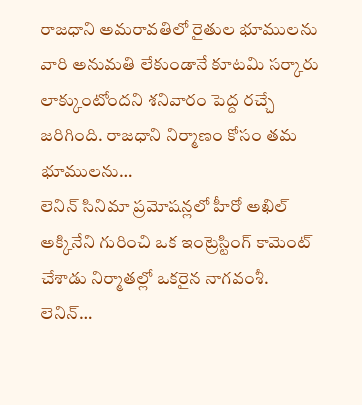రాజధాని అమరావతిలో రైతుల భూములను వారి అనుమతి లేకుండానే కూటమి సర్కారు లాక్కుంటోందని శనివారం పెద్ద రచ్చే జరిగింది. రాజధాని నిర్మాణం కోసం తమ భూములను…
లెనిన్ సినిమా ప్రమోషన్లలో హీరో అఖిల్ అక్కినేని గురించి ఒక ఇంట్రెస్టింగ్ కామెంట్ చేశాడు నిర్మాతల్లో ఒకరైన నాగవంశీ. లెనిన్…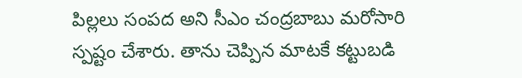పిల్లలు సంపద అని సీఎం చంద్రబాబు మరోసారి స్పష్టం చేశారు. తాను చెప్పిన మాటకే కట్టుబడి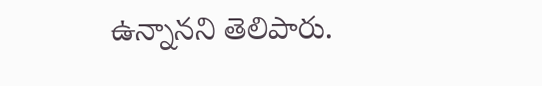ఉన్నానని తెలిపారు.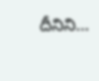దీనిని…